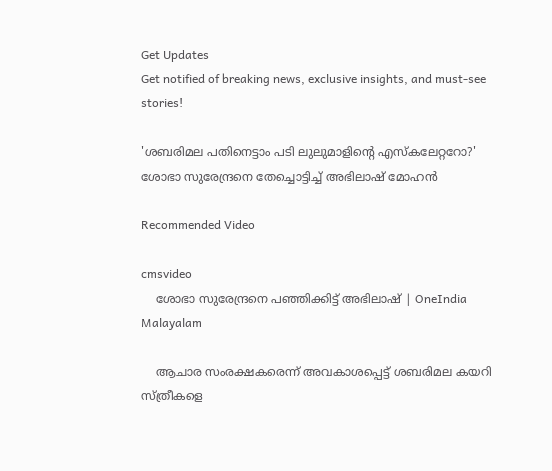Get Updates
Get notified of breaking news, exclusive insights, and must-see stories!

'ശബരിമല പതിനെട്ടാം പടി ലുലുമാളിന്‍റെ എസ്കലേറ്ററോ?' ശോഭാ സുരേന്ദ്രനെ തേച്ചൊട്ടിച്ച് അഭിലാഷ് മോഹന്‍

Recommended Video

cmsvideo
    ശോഭാ സുരേന്ദ്രനെ പഞ്ഞിക്കിട്ട് അഭിലാഷ് | OneIndia Malayalam

    ആചാര സംരക്ഷകരെന്ന് അവകാശപ്പെട്ട് ശബരിമല കയറി സ്ത്രീകളെ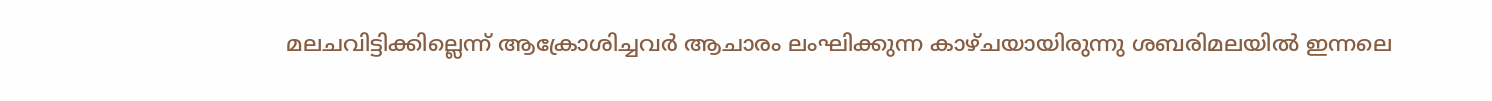മലചവിട്ടിക്കില്ലെന്ന് ആക്രോശിച്ചവര്‍ ആചാരം ലംഘിക്കുന്ന കാഴ്ചയായിരുന്നു ശബരിമലയില്‍ ഇന്നലെ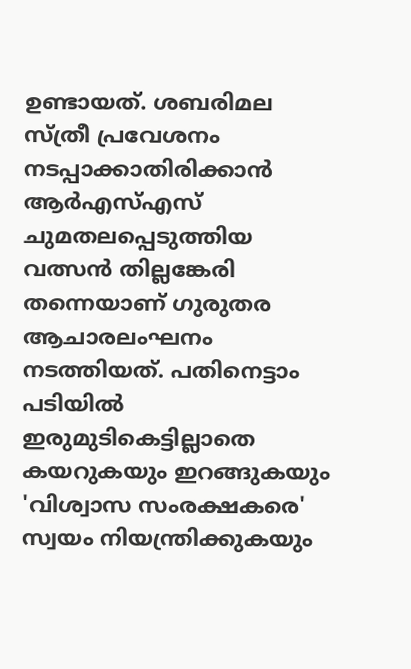ഉണ്ടായത്. ശബരിമല സ്ത്രീ പ്രവേശനം നടപ്പാക്കാതിരിക്കാന്‍ ആര്‍എസ്എസ് ചുമതലപ്പെടുത്തിയ വത്സന്‍ തില്ലങ്കേരി തന്നെയാണ് ഗുരുതര ആചാരലംഘനം നടത്തിയത്. പതിനെട്ടാം പടിയില്‍ ഇരുമുടികെട്ടില്ലാതെ കയറുകയും ഇറങ്ങുകയും 'വിശ്വാസ സംരക്ഷകരെ' സ്വയം നിയന്ത്രിക്കുകയും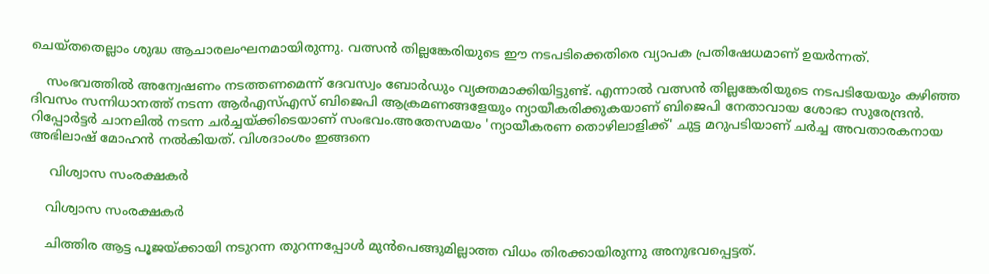ചെയ്തതെല്ലാം ശുദ്ധ ആചാരലംഘനമായിരുന്നു. വത്സന്‍ തില്ലങ്കേരിയുടെ ഈ നടപടിക്കെതിരെ വ്യാപക പ്രതിഷേധമാണ് ഉയര്‍ന്നത്.

    സംഭവത്തില്‍ അന്വേഷണം നടത്തണമെന്ന് ദേവസ്വം ബോര്‍ഡും വ്യക്തമാക്കിയിട്ടുണ്ട്. എന്നാല്‍ വത്സന്‍ തില്ലങ്കേരിയുടെ നടപടിയേയും കഴിഞ്ഞ ദിവസം സന്നിധാനത്ത് നടന്ന ആര്‍എസ്എസ് ബിജെപി ആക്രമണങ്ങളേയും ന്യായീകരിക്കുകയാണ് ബിജെപി നേതാവായ ശോഭാ സുരേന്ദ്രന്‍. റിപ്പോര്‍ട്ടര്‍ ചാനലില്‍ നടന്ന ചര്‍ച്ചയ്ക്കിടെയാണ് സംഭവം.അതേസമയം 'ന്യായീകരണ തൊഴിലാളിക്ക്' ചുട്ട മറുപടിയാണ് ചര്‍ച്ച അവതാരകനായ അഭിലാഷ് മോഹന്‍ നല്‍കിയത്. വിശദാംശം ഇങ്ങനെ

     വിശ്വാസ സംരക്ഷകര്‍

    വിശ്വാസ സംരക്ഷകര്‍

    ചിത്തിര ആട്ട പൂജയ്ക്കായി നടുറന്ന തുറന്നപ്പോള്‍ മുന്‍പെങ്ങുമില്ലാത്ത വിധം തിരക്കായിരുന്നു അനുഭവപ്പെട്ടത്.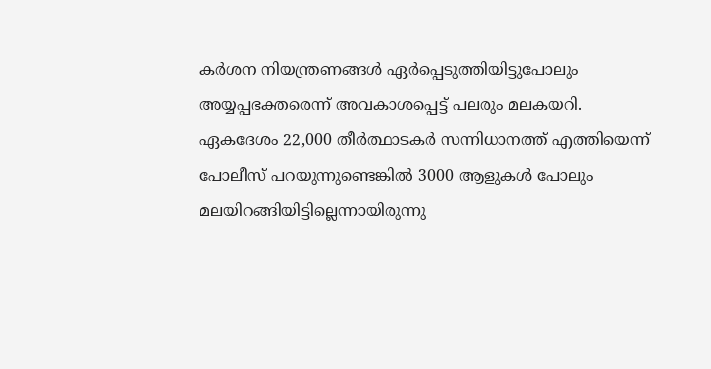കര്‍ശന നിയന്ത്രണങ്ങള്‍ ഏര്‍പ്പെടുത്തിയിട്ടുപോലും അയ്യപ്പഭക്തരെന്ന് അവകാശപ്പെട്ട് പലരും മലകയറി. ഏകദേശം 22,000 തീര്‍ത്ഥാടകര്‍ സന്നിധാനത്ത് എത്തിയെന്ന് പോലീസ് പറയുന്നുണ്ടെങ്കില്‍ 3000 ആളുകള്‍ പോലും മലയിറങ്ങിയിട്ടില്ലെന്നായിരുന്നു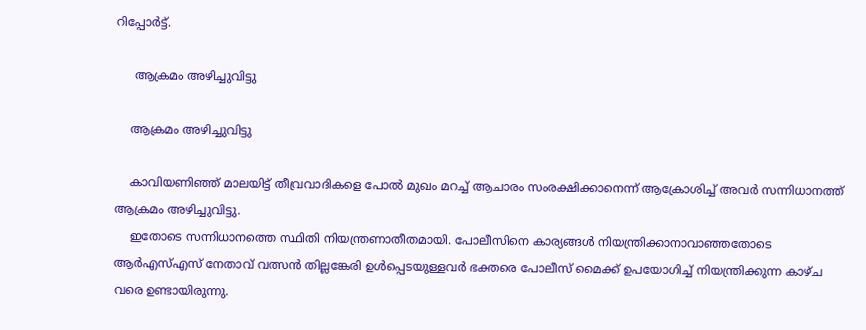റിപ്പോര്‍ട്ട്.

     ആക്രമം അഴിച്ചുവിട്ടു

    ആക്രമം അഴിച്ചുവിട്ടു

    കാവിയണിഞ്ഞ് മാലയിട്ട് തീവ്രവാദികളെ പോല്‍ മുഖം മറച്ച് ആചാരം സംരക്ഷിക്കാനെന്ന് ആക്രോശിച്ച് അവര്‍ സന്നിധാനത്ത് ആക്രമം അഴിച്ചുവിട്ടു.
    ഇതോടെ സന്നിധാനത്തെ സ്ഥിതി നിയന്ത്രണാതീതമായി. പോലീസിനെ കാര്യങ്ങള്‍ നിയന്ത്രിക്കാനാവാഞ്ഞതോടെ ആര്‍എസ്എസ് നേതാവ് വത്സന്‍ തില്ലങ്കേരി ഉള്‍പ്പെടയുള്ളവര്‍ ഭക്തരെ പോലീസ് മൈക്ക് ഉപയോഗിച്ച് നിയന്ത്രിക്കുന്ന കാഴ്ച വരെ ഉണ്ടായിരുന്നു.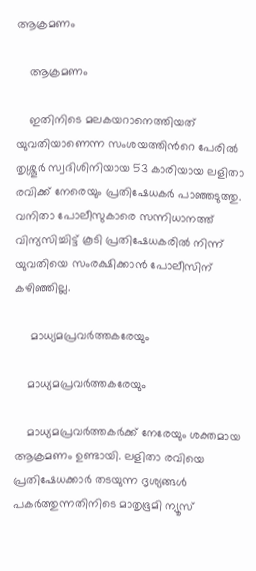ആക്രമണം

    ആക്രമണം

    ഇതിനിടെ മലകയറാനെത്തിയത് യുവതിയാണെന്ന സംശയത്തിന്‍റെ പേരില്‍ തൃശ്ശൂര്‍ സ്വദിശിനിയായ 53 കാരിയായ ലളിതാ രവിക്ക് നേരെയും പ്രതിഷേധകര്‍ പാഞ്ഞടുത്തു. വനിതാ പോലീസുകാരെ സന്നിധാനത്ത് വിന്യസിച്ചിട്ട് കൂടി പ്രതിഷേധകരില്‍ നിന്ന് യുവതിയെ സംരക്ഷിക്കാന്‍ പോലീസിന് കഴിഞ്ഞില്ല.

     മാധ്യമപ്രവര്‍ത്തകരേയും

    മാധ്യമപ്രവര്‍ത്തകരേയും

    മാധ്യമപ്രവര്‍ത്തകര്‍ക്ക് നേരേയും ശക്തമായ ആക്രമണം ഉണ്ടായി. ലളിതാ രവിയെ പ്രതിഷേധക്കാര്‍ തടയുന്ന ദൃശ്യങ്ങള്‍ പകര്‍ത്തുന്നതിനിടെ മാതൃഭൂമി ന്യൂസ്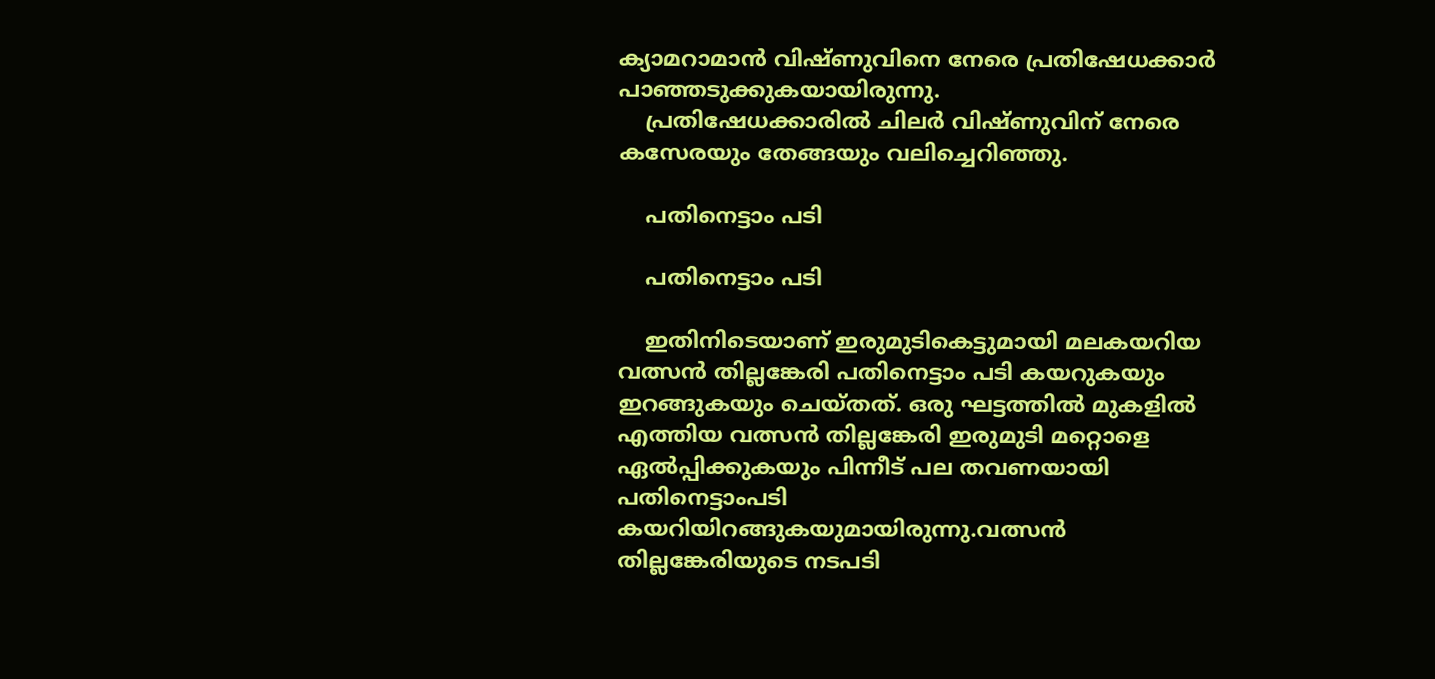ക്യാമറാമാന്‍ വിഷ്ണുവിനെ നേരെ പ്രതിഷേധക്കാര്‍ പാഞ്ഞടുക്കുകയായിരുന്നു.
    പ്രതിഷേധക്കാരില്‍ ചിലര്‍ വിഷ്ണുവിന് നേരെ കസേരയും തേങ്ങയും വലിച്ചെറിഞ്ഞു.

    പതിനെട്ടാം പടി

    പതിനെട്ടാം പടി

    ഇതിനിടെയാണ് ഇരുമുടികെട്ടുമായി മലകയറിയ വത്സന്‍ തില്ലങ്കേരി പതിനെട്ടാം പടി കയറുകയും ഇറങ്ങുകയും ചെയ്തത്. ഒരു ഘട്ടത്തില്‍ മുകളില്‍ എത്തിയ വത്സന്‍ തില്ലങ്കേരി ഇരുമുടി മറ്റൊളെ ഏല്‍പ്പിക്കുകയും പിന്നീട് പല തവണയായി പതിനെട്ടാംപടി കയറിയിറങ്ങുകയുമായിരുന്നു.വത്സന്‍ തില്ലങ്കേരിയുടെ നടപടി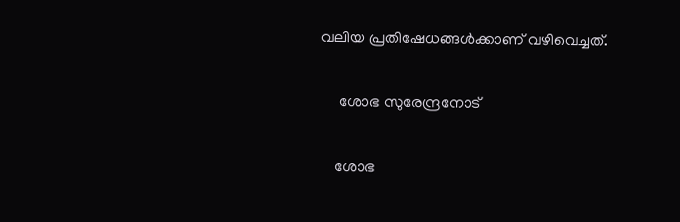വലിയ പ്രതിഷേധങ്ങള്‍ക്കാണ് വഴിവെച്ചത്.

     ശോഭ സുരേന്ദ്രനോട്

    ശോഭ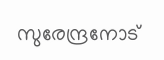സുരേന്ദ്രനോട്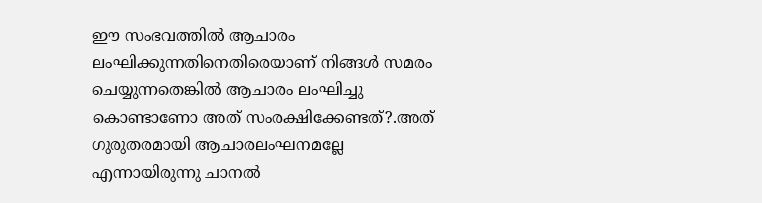ഈ സംഭവത്തില്‍ ആചാരം ലംഘിക്കുന്നതിനെതിരെയാണ് നിങ്ങള്‍ സമരം ചെയ്യുന്നതെങ്കില്‍ ആചാരം ലംഘിച്ചു കൊണ്ടാണോ അത് സംരക്ഷിക്കേണ്ടത്?.അത് ഗുരുതരമായി ആചാരലംഘനമല്ലേ എന്നായിരുന്നു ചാനല്‍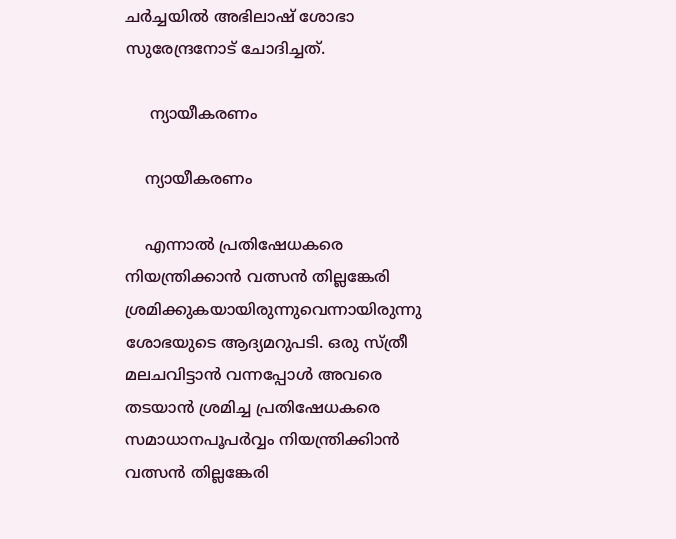ചര്‍ച്ചയില്‍ അഭിലാഷ് ശോഭാ സുരേന്ദ്രനോട് ചോദിച്ചത്.

     ന്യായീകരണം

    ന്യായീകരണം

    എന്നാല്‍ പ്രതിഷേധകരെ നിയന്ത്രിക്കാന്‍ വത്സന്‍ തില്ലങ്കേരി ശ്രമിക്കുകയായിരുന്നുവെന്നായിരുന്നു ശോഭയുടെ ആദ്യമറുപടി. ഒരു സ്ത്രീ മലചവിട്ടാന്‍ വന്നപ്പോള്‍ അവരെ തടയാന്‍ ശ്രമിച്ച പ്രതിഷേധകരെ സമാധാനപൂപര്‍വ്വം നിയന്ത്രിക്കിാന്‍ വത്സന്‍ തില്ലങ്കേരി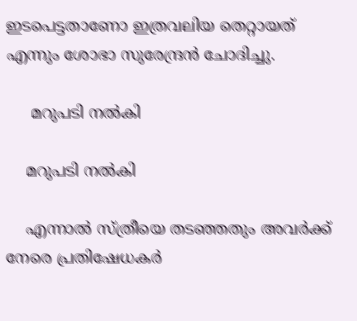ഇടപെട്ടതാണോ ഇത്രവലിയ തെറ്റായത് എന്നും ശോഭാ സുരേന്ദ്രന്‍ ചോദിച്ചു.

     മറുപടി നല്‍കി

    മറുപടി നല്‍കി

    എന്നാല്‍ സ്ത്രീയെ തടഞ്ഞതും അവര്‍ക്ക് നേരെ പ്രതിഷേധകര്‍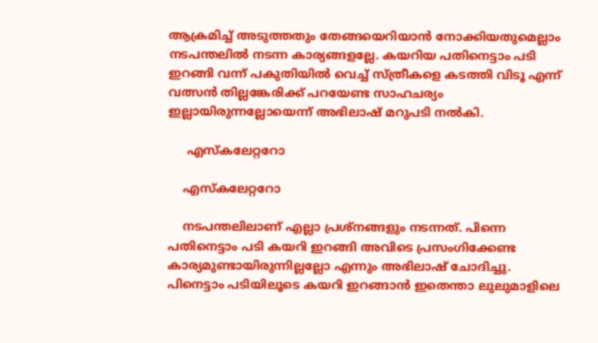ആക്രമിച്ച് അടുത്തതും തേങ്ങയെറിയാന്‍ നോക്കിയതുമെല്ലാം നടപന്തലില്‍ നടന്ന കാര്യങ്ങളല്ലേ. കയറിയ പതിനെട്ടാം പടി ഇറങ്ങി വന്ന് പകുതിയില്‍ വെച്ച് സ്ത്രീകളെ കടത്തി വിടൂ എന്ന് വത്സന്‍ തില്ലങ്കേരിക്ക് പറയേണ്ട സാഹചര്യം ഇല്ലായിരുന്നല്ലോയെന്ന് അഭിലാഷ് മറുപടി നല്‍കി.

     എസ്കലേറ്ററോ

    എസ്കലേറ്ററോ

    നടപന്തലിലാണ് എല്ലാ പ്രശ്നങ്ങളും നടന്നത്. പിന്നെ പതിനെട്ടാം പടി കയറി ഇറങ്ങി അവിടെ പ്രസംഗിക്കേണ്ട കാര്യമുണ്ടായിരുന്നില്ലല്ലോ എന്നും അഭിലാഷ് ചോദിച്ചു. പിനെട്ടാം പടിയിലൂടെ കയറി ഇറങ്ങാന്‍ ഇതെന്താ ലുലുമാളിലെ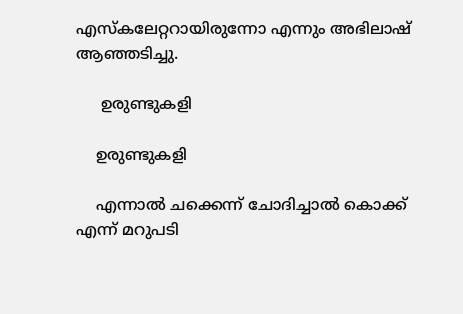എസ്കലേറ്ററായിരുന്നോ എന്നും അഭിലാഷ് ആഞ്ഞടിച്ചു.

     ഉരുണ്ടുകളി

    ഉരുണ്ടുകളി

    എന്നാല്‍ ചക്കെന്ന് ചോദിച്ചാല്‍ കൊക്ക് എന്ന് മറുപടി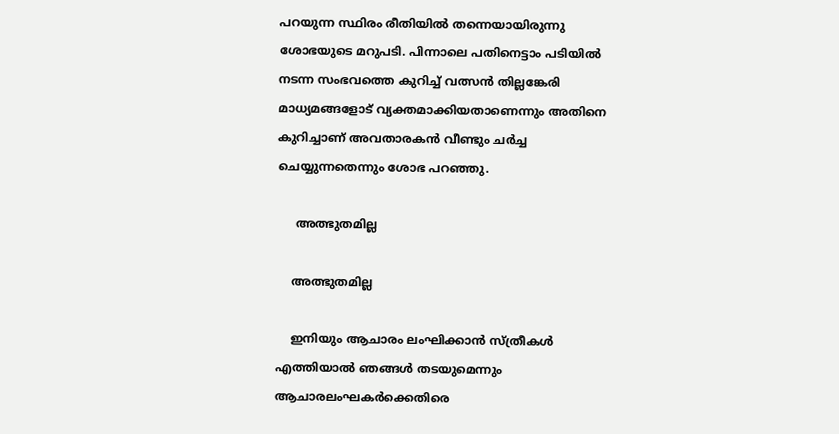പറയുന്ന സ്ഥിരം രീതിയില്‍ തന്നെയായിരുന്നു ശോഭയുടെ മറുപടി. പിന്നാലെ പതിനെട്ടാം പടിയില്‍ നടന്ന സംഭവത്തെ കുറിച്ച് വത്സന്‍ തില്ലങ്കേരി മാധ്യമങ്ങളോട് വ്യക്തമാക്കിയതാണെന്നും അതിനെ കുറിച്ചാണ് അവതാരകന്‍ വീണ്ടും ചര്‍ച്ച ചെയ്യുന്നതെന്നും ശോഭ പറഞ്ഞു.

     അത്ഭുതമില്ല

    അത്ഭുതമില്ല

    ഇനിയും ആചാരം ലംഘിക്കാന്‍ സ്ത്രീകള്‍ എത്തിയാല്‍ ഞങ്ങള്‍ തടയുമെന്നും ആചാരലംഘകര്‍ക്കെതിരെ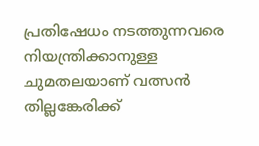പ്രതിഷേധം നടത്തുന്നവരെ നിയന്ത്രിക്കാനുള്ള ചുമതലയാണ് വത്സന്‍ തില്ലങ്കേരിക്ക്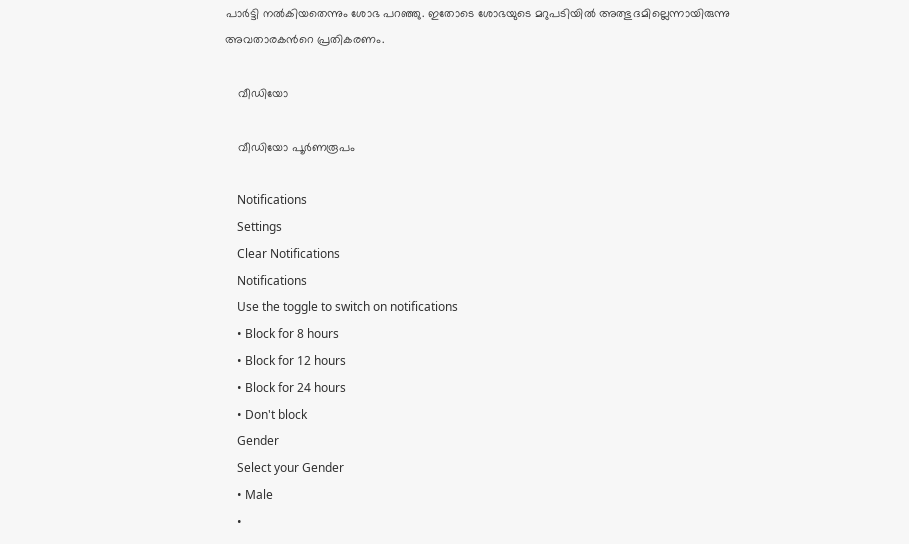പാര്‍ട്ടി നല്‍കിയതെന്നും ശോഭ പറഞ്ഞു. ഇതോടെ ശോഭയുടെ മറുപടിയില്‍ അത്ഭുദമില്ലെന്നായിരുന്നു അവതാരകന്‍റെ പ്രതികരണം.

    വീഡിയോ

    വീഡിയോ പൂര്‍ണരൂപം

    Notifications
    Settings
    Clear Notifications
    Notifications
    Use the toggle to switch on notifications
    • Block for 8 hours
    • Block for 12 hours
    • Block for 24 hours
    • Don't block
    Gender
    Select your Gender
    • Male
    •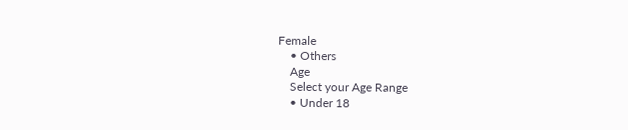Female
    • Others
    Age
    Select your Age Range
    • Under 18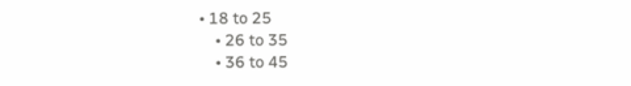• 18 to 25
    • 26 to 35
    • 36 to 45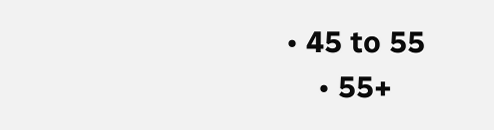• 45 to 55
    • 55+